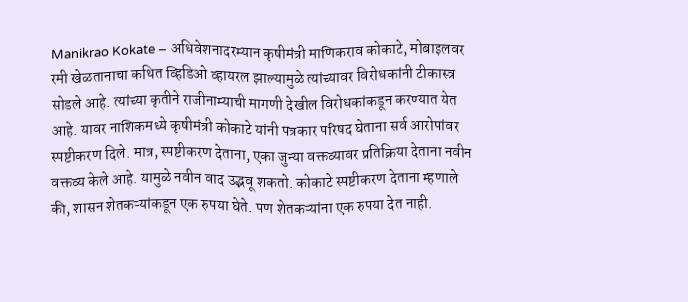Manikrao Kokate – अधिवेशनादरम्यान कृषीमंत्री माणिकराव कोकाटे, मोबाइलवर रमी खेळतानाचा कथित व्हिडिओ व्हायरल झाल्यामुळे त्यांच्यावर विरोधकांनी टीकास्त्र सोडले आहे. त्यांच्या कृतीने राजीनाम्याची मागणी देखील विरोधकांकडून करण्यात येत आहे. यावर नाशिकमध्ये कृषीमंत्री कोकाटे यांनी पत्रकार परिषद घेताना सर्व आरोपांवर स्पष्टीकरण दिले. मात्र, स्पष्टीकरण देताना, एका जुन्या वक्तव्यावर प्रतिक्रिया देताना नवीन वक्तव्य केले आहे. यामुळे नवीन वाद उद्भवू शकतो. कोकाटे स्पष्टीकरण देताना म्हणाले की, शासन शेतकऱ्यांकडून एक रुपया घेते. पण शेतकऱ्यांना एक रुपया देत नाही.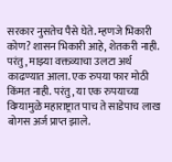सरकार नुसतेच पैसे घेते. म्हणजे भिकारी कोण? शासन भिकारी आहे, शेतकरी नाही. परंतु, माझ्या वक्तव्याचा उलटा अर्थ काढण्यात आला. एक रुपया फार मोठी किंमत नाही. परंतु, या एक रुपयाच्या विम्यामुळे महाराष्ट्रात पाच ते साडेपाच लाख बोगस अर्ज प्राप्त झाले.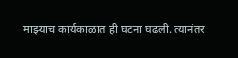माझ्याच कार्यकाळात ही घटना घढली. त्यानंतर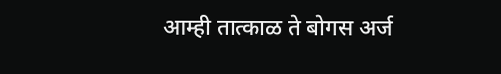आम्ही तात्काळ ते बोगस अर्ज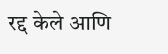रद्द केले आणि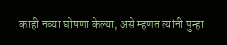काही नव्या घोषणा केल्या, असे म्हणत त्यांनी पुन्हा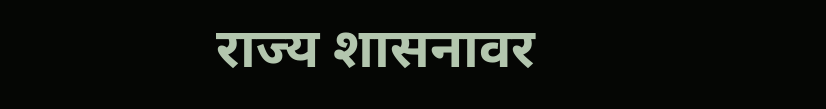राज्य शासनावर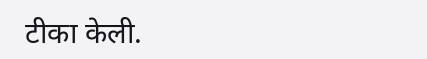टीका केली.